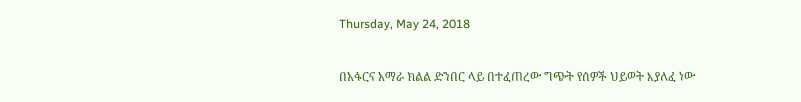Thursday, May 24, 2018

በአፋርና አማራ ክልል ድንበር ላይ በተፈጠረው ግጭት የሰዎች ህይወት እያለፈ ነው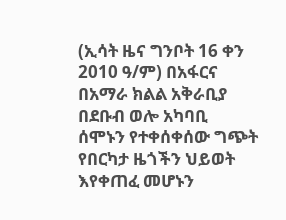(ኢሳት ዜና ግንቦት 16 ቀን 2010 ዓ/ም) በአፋርና በአማራ ክልል አቅራቢያ በደቡብ ወሎ አካባቢ ሰሞኑን የተቀሰቀሰው ግጭት የበርካታ ዜጎችን ህይወት እየቀጠፈ መሆኑን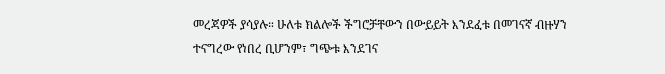መረጃዎች ያሳያሉ። ሁለቱ ክልሎች ችግሮቻቸውን በውይይት እንደፈቱ በመገናኛ ብዙሃን ተናግረው የነበረ ቢሆንም፣ ግጭቱ እንደገና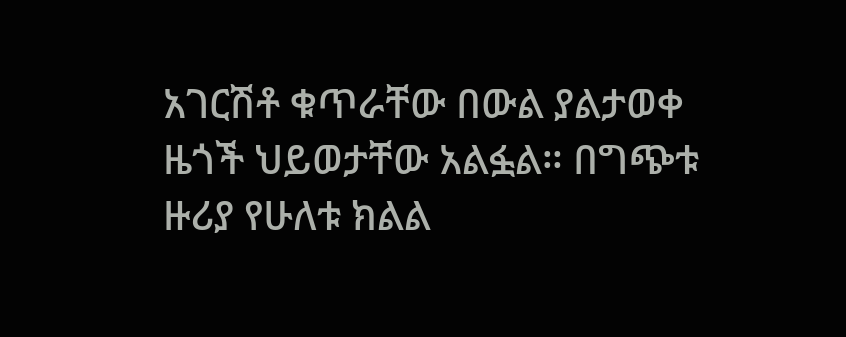አገርሽቶ ቁጥራቸው በውል ያልታወቀ ዜጎች ህይወታቸው አልፏል። በግጭቱ ዙሪያ የሁለቱ ክልል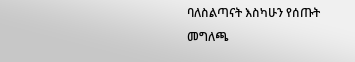ባለስልጣናት እስካሁን የሰጡት መግለጫ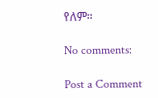የለም።

No comments:

Post a Comment